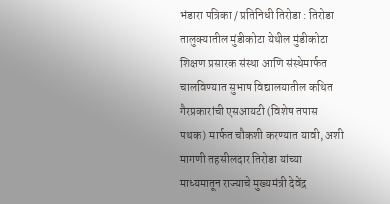भंडारा पत्रिका / प्रतिनिधी तिरोडा : तिरोडा तालुक्यातील मुंडीकोटा येथील मुंडीकोटा शिक्षण प्रसारक संस्था आणि संस्थेमार्फत चालविण्यात सुभाष विद्यालयातील कथित गैरप्रकारांची एसआयटी (विशेष तपास पथक) मार्फत चौकशी करण्यात यावी, अशी मागणी तहसीलदार तिरोडा यांच्या माध्यमातून राज्याचे मुख्यमंत्री देवेंद्र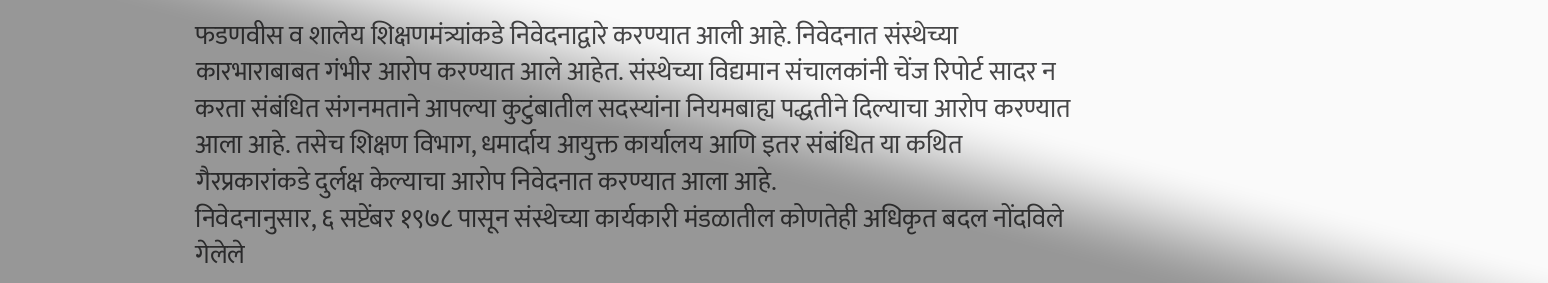फडणवीस व शालेय शिक्षणमंत्र्यांकडे निवेदनाद्वारे करण्यात आली आहे. निवेदनात संस्थेच्या कारभाराबाबत गंभीर आरोप करण्यात आले आहेत. संस्थेच्या विद्यमान संचालकांनी चेंज रिपोर्ट सादर न करता संबंधित संगनमताने आपल्या कुटुंबातील सदस्यांना नियमबाह्य पद्धतीने दिल्याचा आरोप करण्यात आला आहे. तसेच शिक्षण विभाग, धमार्दाय आयुक्त कार्यालय आणि इतर संबंधित या कथित गैरप्रकारांकडे दुर्लक्ष केल्याचा आरोप निवेदनात करण्यात आला आहे.
निवेदनानुसार, ६ सप्टेंबर १९७८ पासून संस्थेच्या कार्यकारी मंडळातील कोणतेही अधिकृत बदल नोंदविले गेलेले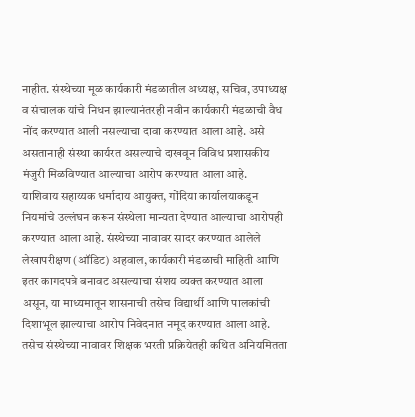नाहीत. संस्थेच्या मूळ कार्यकारी मंडळातील अध्यक्ष, सचिव, उपाध्यक्ष व संचालक यांचे निधन झाल्यानंतरही नवीन कार्यकारी मंडळाची वैध नोंद करण्यात आली नसल्याचा दावा करण्यात आला आहे. असे असतानाही संस्था कार्यरत असल्याचे दाखवून विविध प्रशासकीय मंजुरी मिळविण्यात आल्याचा आरोप करण्यात आला आहे.
याशिवाय सहाय्यक धर्मादाय आयुक्त, गोंदिया कार्यालयाकडून नियमांचे उल्लंघन करून संस्थेला मान्यता देण्यात आल्याचा आरोपही करण्यात आला आहे. संस्थेच्या नावावर सादर करण्यात आलेले लेखापरीक्षण (ऑडिट) अहवाल, कार्यकारी मंडळाची माहिती आणि इतर कागदपत्रे बनावट असल्याचा संशय व्यक्त करण्यात आला असून, या माध्यमातून शासनाची तसेच विद्यार्थी आणि पालकांची दिशाभूल झाल्याचा आरोप निवेदनात नमूद करण्यात आला आहे. तसेच संस्थेच्या नावावर शिक्षक भरती प्रक्रियेतही कथित अनियमितता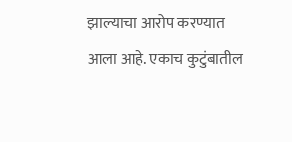झाल्याचा आरोप करण्यात आला आहे. एकाच कुटुंबातील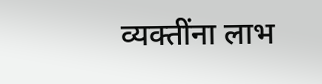व्यक्तींना लाभ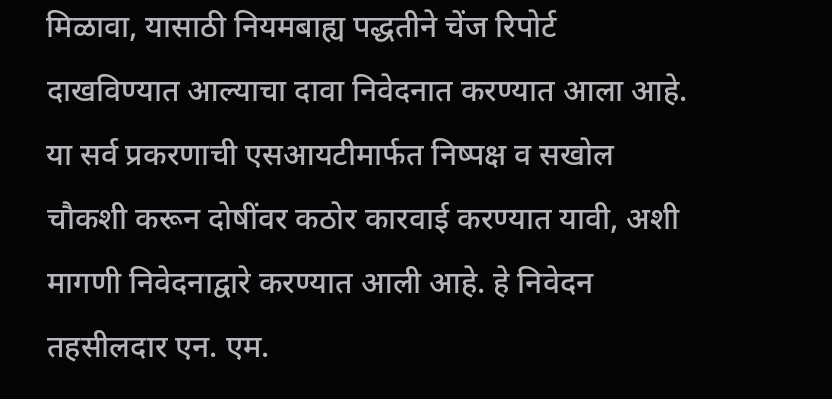मिळावा, यासाठी नियमबाह्य पद्धतीने चेंज रिपोर्ट दाखविण्यात आल्याचा दावा निवेदनात करण्यात आला आहे. या सर्व प्रकरणाची एसआयटीमार्फत निष्पक्ष व सखोल चौकशी करून दोषींवर कठोर कारवाई करण्यात यावी, अशी मागणी निवेदनाद्वारे करण्यात आली आहे. हे निवेदन तहसीलदार एन. एम.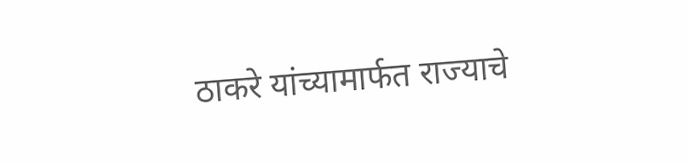ठाकरे यांच्यामार्फत राज्याचे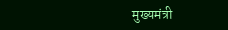मुख्यमंत्री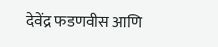देवेंद्र फडणवीस आणि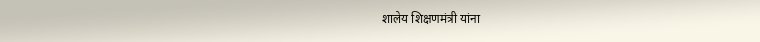शालेय शिक्षणमंत्री यांना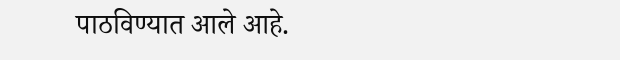पाठविण्यात आले आहे.